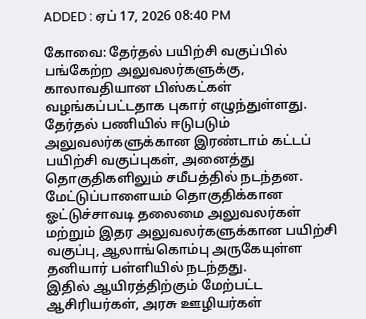ADDED : ஏப் 17, 2026 08:40 PM

கோவை: தேர்தல் பயிற்சி வகுப்பில் பங்கேற்ற அலுவலர்களுக்கு, காலாவதியான பிஸ்கட்கள் வழங்கப்பட்டதாக புகார் எழுந்துள்ளது.
தேர்தல் பணியில் ஈடுபடும் அலுவலர்களுக்கான இரண்டாம் கட்டப் பயிற்சி வகுப்புகள், அனைத்து தொகுதிகளிலும் சமீபத்தில் நடந்தன.
மேட்டுப்பாளையம் தொகுதிக்கான ஓட்டுச்சாவடி தலைமை அலுவலர்கள் மற்றும் இதர அலுவலர்களுக்கான பயிற்சி வகுப்பு, ஆலாங்கொம்பு அருகேயுள்ள தனியார் பள்ளியில் நடந்தது.
இதில் ஆயிரத்திற்கும் மேற்பட்ட ஆசிரியர்கள், அரசு ஊழியர்கள்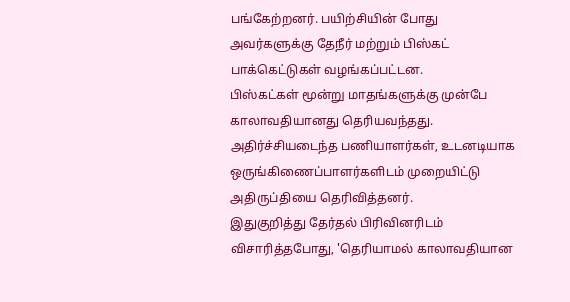பங்கேற்றனர். பயிற்சியின் போது அவர்களுக்கு தேநீர் மற்றும் பிஸ்கட் பாக்கெட்டுகள் வழங்கப்பட்டன.
பிஸ்கட்கள் மூன்று மாதங்களுக்கு முன்பே காலாவதியானது தெரியவந்தது. அதிர்ச்சியடைந்த பணியாளர்கள், உடனடியாக ஒருங்கிணைப்பாளர்களிடம் முறையிட்டு அதிருப்தியை தெரிவித்தனர்.
இதுகுறித்து தேர்தல் பிரிவினரிடம் விசாரித்தபோது, 'தெரியாமல் காலாவதியான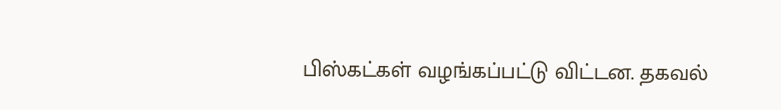பிஸ்கட்கள் வழங்கப்பட்டு விட்டன. தகவல்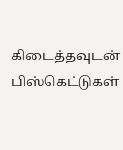கிடைத்தவுடன் பிஸ்கெட்டுகள்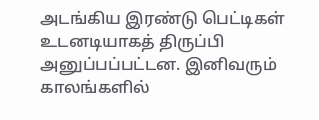அடங்கிய இரண்டு பெட்டிகள் உடனடியாகத் திருப்பி அனுப்பப்பட்டன. இனிவரும் காலங்களில்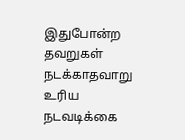இதுபோன்ற தவறுகள் நடக்காதவாறு உரிய நடவடிக்கை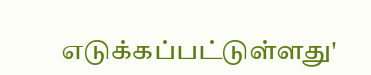எடுக்கப்பட்டுள்ளது'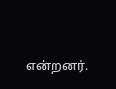என்றனர்.